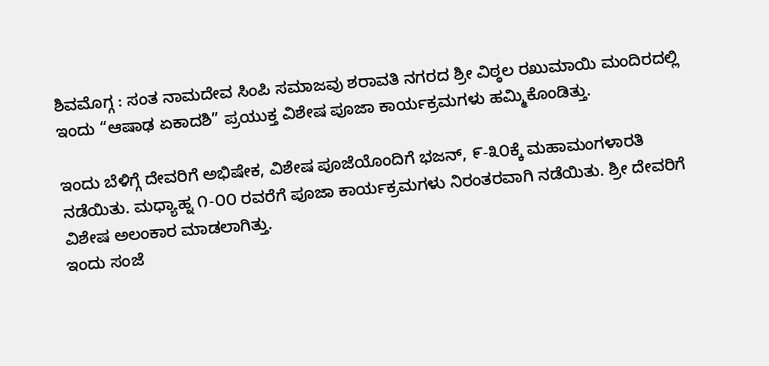ಶಿವಮೊಗ್ಗ : ಸಂತ ನಾಮದೇವ ಸಿಂಪಿ ಸಮಾಜವು ಶರಾವತಿ ನಗರದ ಶ್ರೀ ವಿಠ್ಠಲ ರಖುಮಾಯಿ ಮಂದಿರದಲ್ಲಿ ಇಂದು “ಆಷಾಢ ಏಕಾದಶಿ” ಪ್ರಯುಕ್ತ ವಿಶೇಷ ಪೂಜಾ ಕಾರ್ಯಕ್ರಮಗಳು ಹಮ್ಮಿಕೊಂಡಿತ್ತು.

ಇಂದು ಬೆಳಿಗ್ಗೆ ದೇವರಿಗೆ ಅಭಿಷೇಕ, ವಿಶೇಷ ಪೂಜೆಯೊಂದಿಗೆ ಭಜನ್, ೯-೩೦ಕ್ಕೆ ಮಹಾಮಂಗಳಾರತಿ ನಡೆಯಿತು. ಮಧ್ಯಾಹ್ನ ೧-೦೦ ರವರೆಗೆ ಪೂಜಾ ಕಾರ್ಯಕ್ರಮಗಳು ನಿರಂತರವಾಗಿ ನಡೆಯಿತು. ಶ್ರೀ ದೇವರಿಗೆ ವಿಶೇಷ ಅಲಂಕಾರ ಮಾಡಲಾಗಿತ್ತು.
ಇಂದು ಸಂಜೆ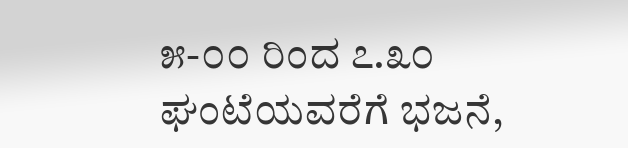೫-೦೦ ರಿಂದ ೭.೩೦ ಘಂಟೆಯವರೆಗೆ ಭಜನೆ,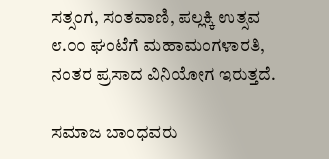ಸತ್ಸಂಗ, ಸಂತವಾಣಿ, ಪಲ್ಲಕ್ಕಿ ಉತ್ಸವ ೮.೦೦ ಘಂಟೆಗೆ ಮಹಾಮಂಗಳಾರತಿ, ನಂತರ ಪ್ರಸಾದ ವಿನಿಯೋಗ ಇರುತ್ತದೆ.

ಸಮಾಜ ಬಾಂಧವರು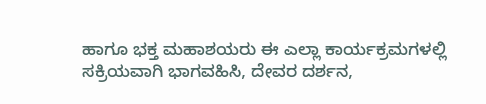ಹಾಗೂ ಭಕ್ತ ಮಹಾಶಯರು ಈ ಎಲ್ಲಾ ಕಾರ್ಯಕ್ರಮಗಳಲ್ಲಿ ಸಕ್ರಿಯವಾಗಿ ಭಾಗವಹಿಸಿ, ದೇವರ ದರ್ಶನ,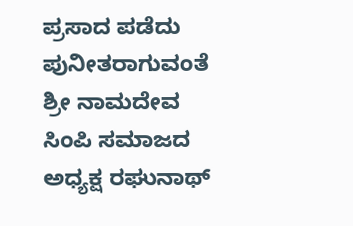ಪ್ರಸಾದ ಪಡೆದು ಪುನೀತರಾಗುವಂತೆ ಶ್ರೀ ನಾಮದೇವ ಸಿಂಪಿ ಸಮಾಜದ ಅಧ್ಯಕ್ಷ ರಘುನಾಥ್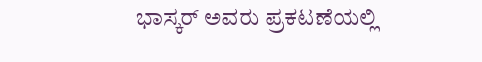ಭಾಸ್ಕರ್ ಅವರು ಪ್ರಕಟಣೆಯಲ್ಲಿ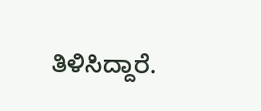ತಿಳಿಸಿದ್ದಾರೆ.